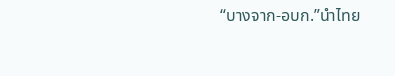“บางจาก-อบก.”นำไทย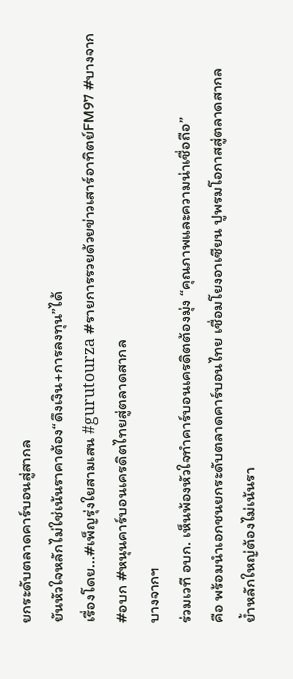ยกระดับตลาดคาร์บอนสู่สากล
ยันหัวใจหลักไม่ใช่เน้นราคาต้อง“ดึงเงิน+การลงทุน”ได้
เรื่องโดย...#เพ็ญรุ่งใยสามเสน #gurutourza #รายการรวยด้วยข่าวเสาร์อาทิตย์FM97 #บางจาก #อบก #หนุนคาร์บอนเครดิตไทยสู่ตลาดสากล
บางจากฯ
ร่วมเวที อบก. เห็นพ้องหัวใจทำคาร์บอนเครดิตต้องมุ่ง “คุณภาพและความน่าเชื่อถือ”
คือ พร้อมนำเอกชนยกระดับตลาดคาร์บอนไทย เชื่อมโยงอาเซียน ปูพรมโอกาสสู่ตลาดสากล
ย้ำหลักใหญ่ต้องไม่เน้นรา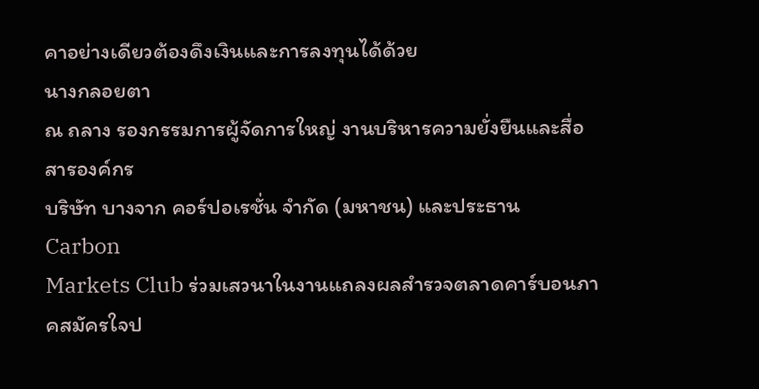คาอย่างเดียวต้องดึงเงินและการลงทุนได้ด้วย
นางกลอยตา
ณ ถลาง รองกรรมการผู้จัดการใหญ่ งานบริหารความยั่งยืนและสื่อสารองค์กร
บริษัท บางจาก คอร์ปอเรชั่น จำกัด (มหาชน) และประธาน Carbon
Markets Club ร่วมเสวนาในงานแถลงผลสำรวจตลาดคาร์บอนภาคสมัครใจป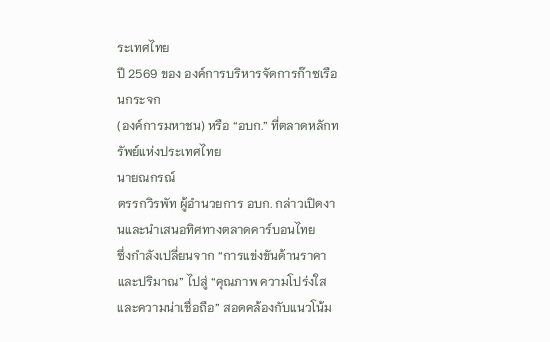ระเทศไทย
ปี 2569 ของ องค์การบริหารจัดการก๊าซเรือนกระจก
(องค์การมหาชน) หรือ “อบก.” ที่ตลาดหลักทรัพย์แห่งประเทศไทย
นายณกรณ์
ตรรกวิรพัท ผู้อำนวยการ อบก. กล่าวเปิดงานและนำเสนอทิศทางตลาดคาร์บอนไทย
ซึ่งกำลังเปลี่ยนจาก “การแข่งขันด้านราคาและปริมาณ” ไปสู่ “คุณภาพ ความโปร่งใส
และความน่าเชื่อถือ” สอดคล้องกับแนวโน้ม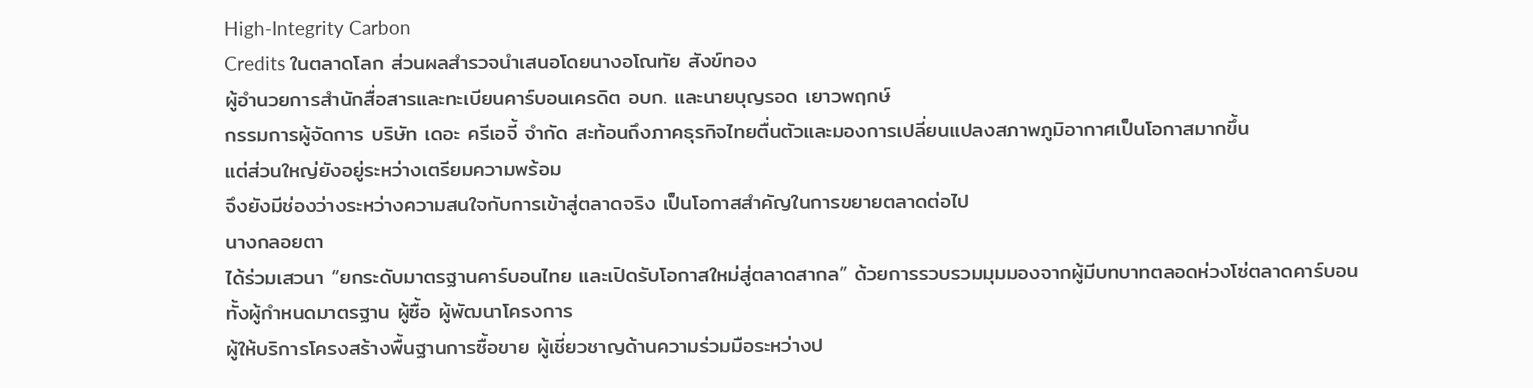High-Integrity Carbon
Credits ในตลาดโลก ส่วนผลสำรวจนำเสนอโดยนางอโณทัย สังข์ทอง
ผู้อำนวยการสำนักสื่อสารและทะเบียนคาร์บอนเครดิต อบก. และนายบุญรอด เยาวพฤกษ์
กรรมการผู้จัดการ บริษัท เดอะ ครีเอจี้ จำกัด สะท้อนถึงภาคธุรกิจไทยตื่นตัวและมองการเปลี่ยนแปลงสภาพภูมิอากาศเป็นโอกาสมากขึ้น
แต่ส่วนใหญ่ยังอยู่ระหว่างเตรียมความพร้อม
จึงยังมีช่องว่างระหว่างความสนใจกับการเข้าสู่ตลาดจริง เป็นโอกาสสำคัญในการขยายตลาดต่อไป
นางกลอยตา
ได้ร่วมเสวนา “ยกระดับมาตรฐานคาร์บอนไทย และเปิดรับโอกาสใหม่สู่ตลาดสากล” ด้วยการรวบรวมมุมมองจากผู้มีบทบาทตลอดห่วงโซ่ตลาดคาร์บอน
ทั้งผู้กำหนดมาตรฐาน ผู้ซื้อ ผู้พัฒนาโครงการ
ผู้ให้บริการโครงสร้างพื้นฐานการซื้อขาย ผู้เชี่ยวชาญด้านความร่วมมือระหว่างป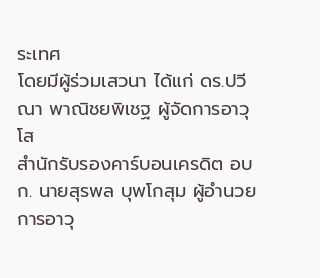ระเทศ
โดยมีผู้ร่วมเสวนา ได้แก่ ดร.ปวีณา พาณิชยพิเชฐ ผู้จัดการอาวุโส
สำนักรับรองคาร์บอนเครดิต อบก. นายสุรพล บุพโกสุม ผู้อำนวยการอาวุ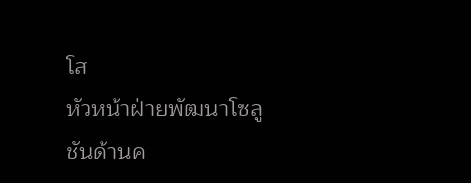โส
หัวหน้าฝ่ายพัฒนาโซลูชันด้านค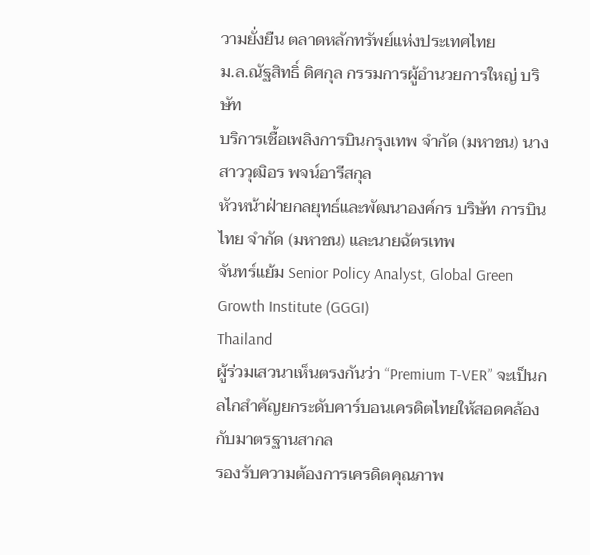วามยั่งยืน ตลาดหลักทรัพย์แห่งประเทศไทย
ม.ล.ณัฐสิทธิ์ ดิศกุล กรรมการผู้อำนวยการใหญ่ บริษัท
บริการเชื้อเพลิงการบินกรุงเทพ จำกัด (มหาชน) นางสาววุฒิอร พจน์อารีสกุล
หัวหน้าฝ่ายกลยุทธ์และพัฒนาองค์กร บริษัท การบินไทย จำกัด (มหาชน) และนายฉัตรเทพ
จันทร์แย้ม Senior Policy Analyst, Global Green Growth Institute (GGGI)
Thailand
ผู้ร่วมเสวนาเห็นตรงกันว่า “Premium T-VER” จะเป็นกลไกสำคัญยกระดับคาร์บอนเครดิตไทยให้สอดคล้องกับมาตรฐานสากล
รองรับความต้องการเครดิตคุณภาพ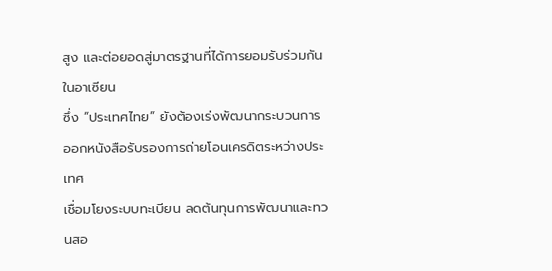สูง และต่อยอดสู่มาตรฐานที่ได้การยอมรับร่วมกันในอาเซียน
ซึ่ง “ประเทศไทย” ยังต้องเร่งพัฒนากระบวนการออกหนังสือรับรองการถ่ายโอนเครดิตระหว่างประเทศ
เชื่อมโยงระบบทะเบียน ลดต้นทุนการพัฒนาและทวนสอ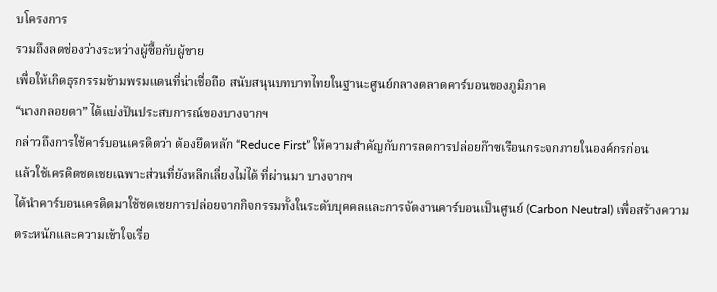บโครงการ
รวมถึงลดช่องว่างระหว่างผู้ซื้อกับผู้ขาย
เพื่อให้เกิดธุรกรรมข้ามพรมแดนที่น่าเชื่อถือ สนับสนุนบทบาทไทยในฐานะศูนย์กลางตลาดคาร์บอนของภูมิภาค
“นางกลอยตา” ได้แบ่งปันประสบการณ์ของบางจากฯ
กล่าวถึงการใช้คาร์บอนเครดิตว่า ต้องยึดหลัก “Reduce First” ให้ความสำคัญกับการลดการปล่อยก๊าซเรือนกระจกภายในองค์กรก่อน
แล้วใช้เครดิตชดเชยเฉพาะส่วนที่ยังหลีกเลี่ยงไม่ได้ ที่ผ่านมา บางจากฯ
ได้นำคาร์บอนเครดิตมาใช้ชดเชยการปล่อยจากกิจกรรมทั้งในระดับบุคคลและการจัดงานคาร์บอนเป็นศูนย์ (Carbon Neutral) เพื่อสร้างความตระหนักและความเข้าใจเรื่อ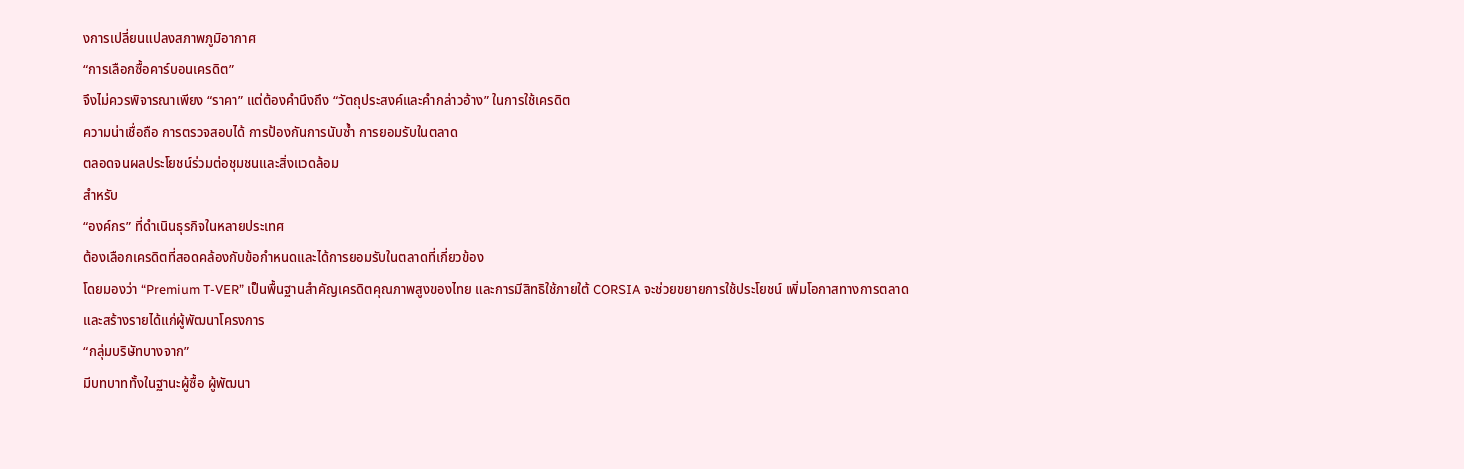งการเปลี่ยนแปลงสภาพภูมิอากาศ
“การเลือกซื้อคาร์บอนเครดิต”
จึงไม่ควรพิจารณาเพียง “ราคา” แต่ต้องคำนึงถึง “วัตถุประสงค์และคำกล่าวอ้าง” ในการใช้เครดิต
ความน่าเชื่อถือ การตรวจสอบได้ การป้องกันการนับซ้ำ การยอมรับในตลาด
ตลอดจนผลประโยชน์ร่วมต่อชุมชนและสิ่งแวดล้อม
สำหรับ
“องค์กร” ที่ดำเนินธุรกิจในหลายประเทศ
ต้องเลือกเครดิตที่สอดคล้องกับข้อกำหนดและได้การยอมรับในตลาดที่เกี่ยวข้อง
โดยมองว่า “Premium T-VER” เป็นพื้นฐานสำคัญเครดิตคุณภาพสูงของไทย และการมีสิทธิใช้ภายใต้ CORSIA จะช่วยขยายการใช้ประโยชน์ เพิ่มโอกาสทางการตลาด
และสร้างรายได้แก่ผู้พัฒนาโครงการ
“กลุ่มบริษัทบางจาก”
มีบทบาททั้งในฐานะผู้ซื้อ ผู้พัฒนา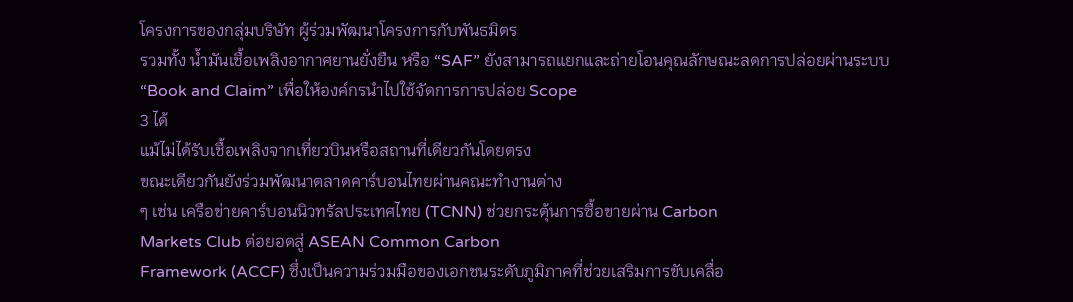โครงการของกลุ่มบริษัท ผู้ร่วมพัฒนาโครงการกับพันธมิตร
รวมทั้ง น้ำมันเชื้อเพลิงอากาศยานยั่งยืน หรือ “SAF” ยังสามารถแยกและถ่ายโอนคุณลักษณะลดการปล่อยผ่านระบบ “Book and Claim” เพื่อให้องค์กรนำไปใช้จัดการการปล่อย Scope
3 ได้
แม้ไม่ได้รับเชื้อเพลิงจากเที่ยวบินหรือสถานที่เดียวกันโดยตรง
ขณะเดียวกันยังร่วมพัฒนาตลาดคาร์บอนไทยผ่านคณะทำงานต่าง
ๆ เช่น เครือข่ายคาร์บอนนิวทรัลประเทศไทย (TCNN) ช่วยกระตุ้นการซื้อขายผ่าน Carbon
Markets Club ต่อยอดสู่ ASEAN Common Carbon
Framework (ACCF) ซึ่งเป็นความร่วมมือของเอกชนระดับภูมิภาคที่ช่วยเสริมการขับเคลื่อ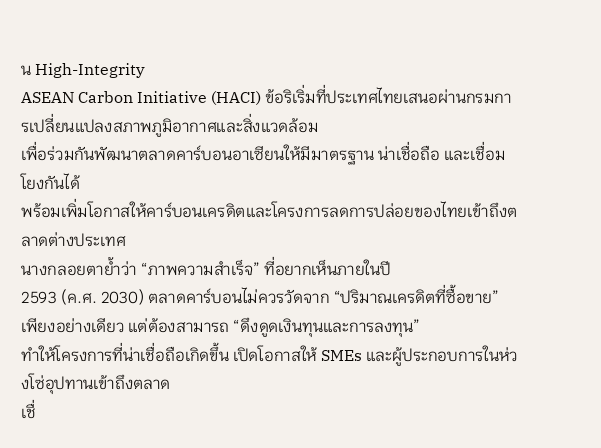น High-Integrity
ASEAN Carbon Initiative (HACI) ข้อริเริ่มที่ประเทศไทยเสนอผ่านกรมการเปลี่ยนแปลงสภาพภูมิอากาศและสิ่งแวดล้อม
เพื่อร่วมกันพัฒนาตลาดคาร์บอนอาเซียนให้มีมาตรฐาน น่าเชื่อถือ และเชื่อมโยงกันได้
พร้อมเพิ่มโอกาสให้คาร์บอนเครดิตและโครงการลดการปล่อยของไทยเข้าถึงตลาดต่างประเทศ
นางกลอยตาย้ำว่า “ภาพความสำเร็จ” ที่อยากเห็นภายในปี
2593 (ค.ศ. 2030) ตลาดคาร์บอนไม่ควรวัดจาก “ปริมาณเครดิตที่ซื้อขาย”
เพียงอย่างเดียว แต่ต้องสามารถ “ดึงดูดเงินทุนและการลงทุน”
ทำให้โครงการที่น่าเชื่อถือเกิดขึ้น เปิดโอกาสให้ SMEs และผู้ประกอบการในห่วงโซ่อุปทานเข้าถึงตลาด
เชื่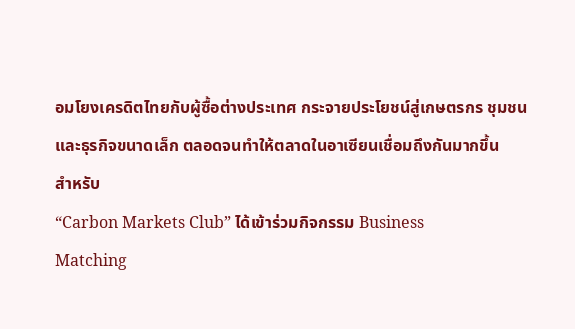อมโยงเครดิตไทยกับผู้ซื้อต่างประเทศ กระจายประโยชน์สู่เกษตรกร ชุมชน
และธุรกิจขนาดเล็ก ตลอดจนทำให้ตลาดในอาเซียนเชื่อมถึงกันมากขึ้น
สำหรับ
“Carbon Markets Club” ได้เข้าร่วมกิจกรรม Business
Matching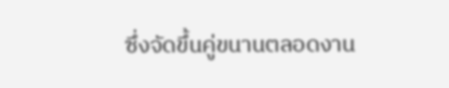ซึ่งจัดขึ้นคู่ขนานตลอดงาน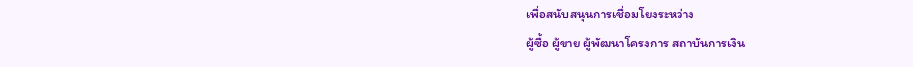เพื่อสนับสนุนการเชื่อมโยงระหว่าง
ผู้ซื้อ ผู้ขาย ผู้พัฒนาโครงการ สถาบันการเงิน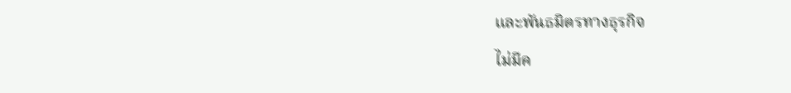และพันธมิตรทางธุรกิจ
ไม่มีค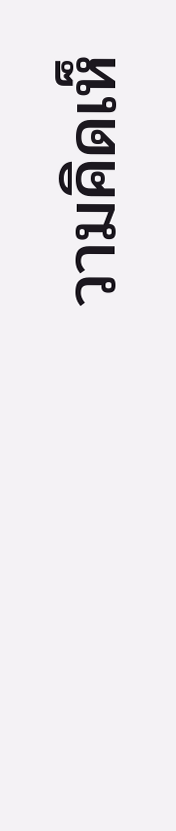วามคิดเห็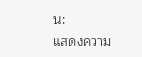น:
แสดงความ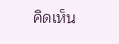คิดเห็น